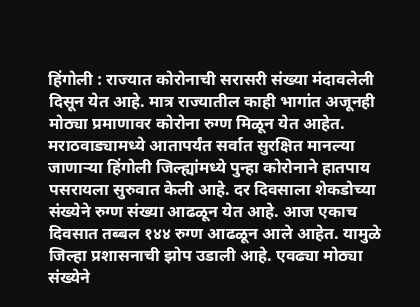हिंगोली : राज्यात कोरोनाची सरासरी संख्या मंदावलेली दिसून येत आहे. मात्र राज्यातील काही भागांत अजूनही मोठ्या प्रमाणावर कोरोना रुग्ण मिळून येत आहेत. मराठवाड्यामध्ये आतापर्यंत सर्वात सुरक्षित मानल्या जाणाऱ्या हिंगोली जिल्ह्यांमध्ये पुन्हा कोरोनाने हातपाय पसरायला सुरुवात केली आहे. दर दिवसाला शेकडोच्या संख्येने रुग्ण संख्या आढळून येत आहे. आज एकाच दिवसात तब्बल १४४ रुग्ण आढळून आले आहेत. यामुळे जिल्हा प्रशासनाची झोप उडाली आहे. एवढ्या मोठ्या संख्येने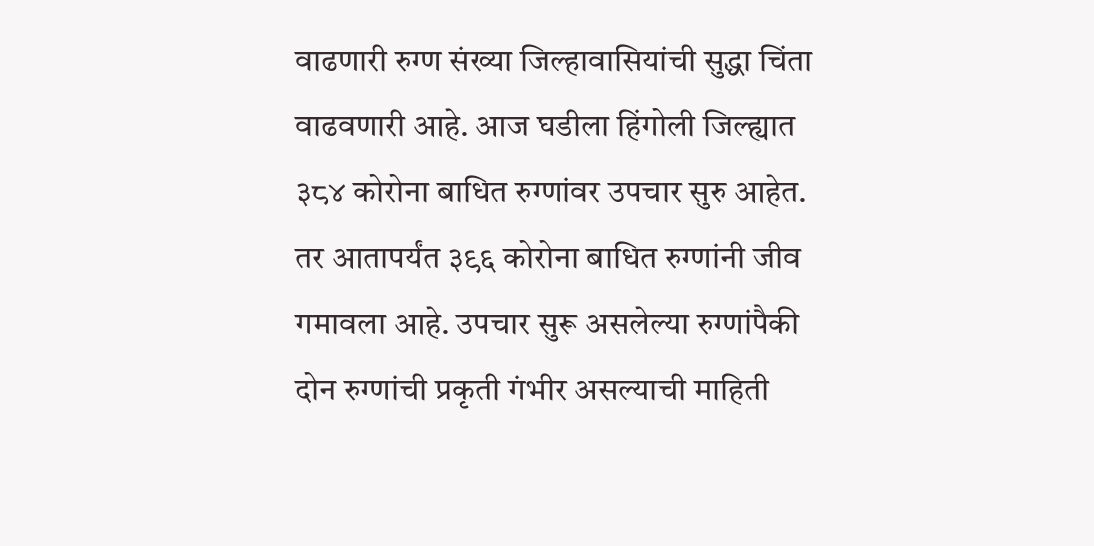वाढणारी रुग्ण संख्या जिल्हावासियांची सुद्धा चिंता वाढवणारी आहे. आज घडीला हिंगोली जिल्ह्यात ३८४ कोरोना बाधित रुग्णांवर उपचार सुरु आहेत. तर आतापर्यंत ३९६ कोरोना बाधित रुग्णांनी जीव गमावला आहे. उपचार सुरू असलेल्या रुग्णांपैकी दोन रुग्णांची प्रकृती गंभीर असल्याची माहिती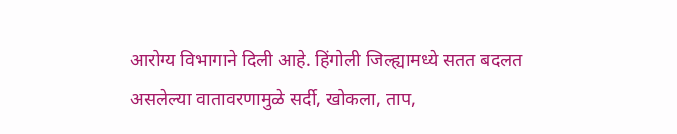आरोग्य विभागाने दिली आहे. हिंगोली जिल्ह्यामध्ये सतत बदलत असलेल्या वातावरणामुळे सर्दी, खोकला, ताप,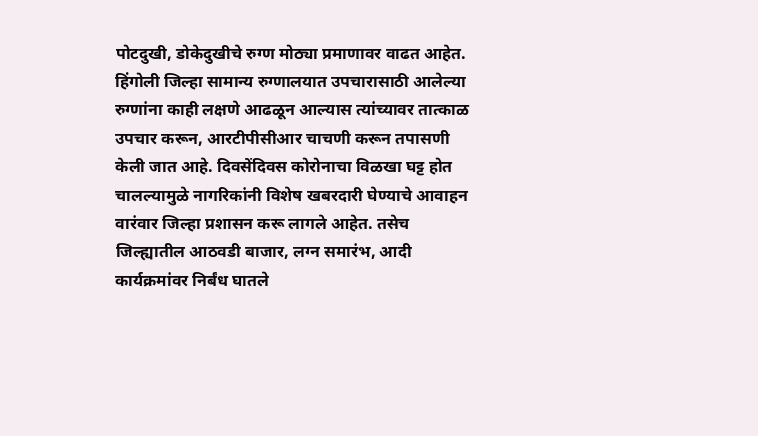पोटदुखी, डोकेदुखीचे रुग्ण मोठ्या प्रमाणावर वाढत आहेत. हिंगोली जिल्हा सामान्य रुग्णालयात उपचारासाठी आलेल्या रुग्णांना काही लक्षणे आढळून आल्यास त्यांच्यावर तात्काळ उपचार करून, आरटीपीसीआर चाचणी करून तपासणी केली जात आहे. दिवसेंदिवस कोरोनाचा विळखा घट्ट होत चालल्यामुळे नागरिकांनी विशेष खबरदारी घेण्याचे आवाहन वारंवार जिल्हा प्रशासन करू लागले आहेत. तसेच जिल्ह्यातील आठवडी बाजार, लग्न समारंभ, आदी कार्यक्रमांवर निर्बंध घातले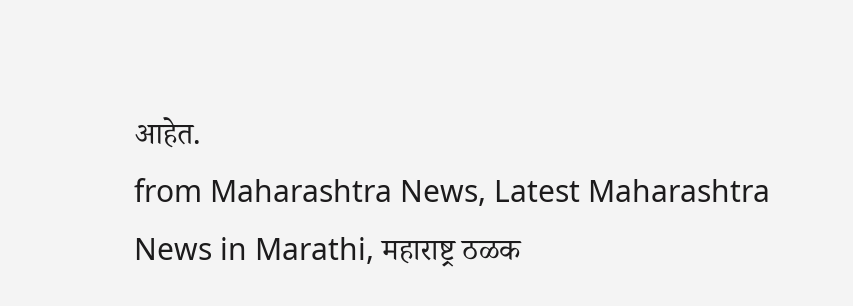आहेत.
from Maharashtra News, Latest Maharashtra News in Marathi, महाराष्ट्र ठळक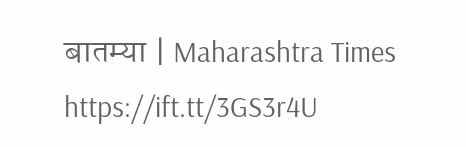बातम्या | Maharashtra Times https://ift.tt/3GS3r4U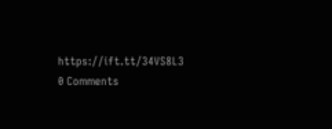https://ift.tt/34VS8L3
0 Comments